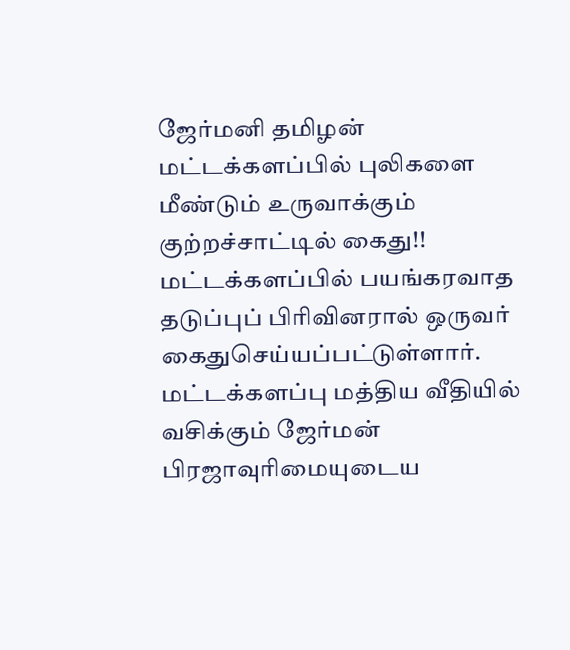ஜேர்மனி தமிழன் மட்டக்களப்பில் புலிகளை மீண்டும் உருவாக்கும் குற்றச்சாட்டில் கைது!!
மட்டக்களப்பில் பயங்கரவாத தடுப்புப் பிரிவினரால் ஒருவர் கைதுசெய்யப்பட்டுள்ளார். மட்டக்களப்பு மத்திய வீதியில் வசிக்கும் ஜேர்மன் பிரஜாவுரிமையுடைய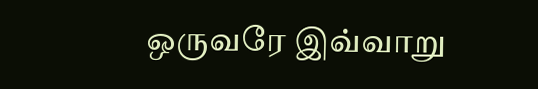ஒருவரே இவ்வாறு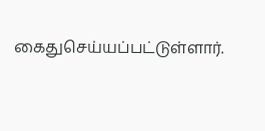கைதுசெய்யப்பட்டுள்ளார்.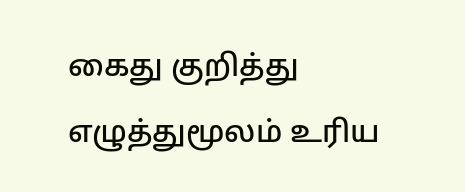கைது குறித்து எழுத்துமூலம் உரிய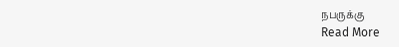நபருக்கு
Read More